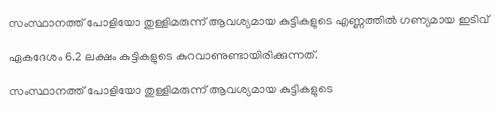സംസ്ഥാനത്ത് പോളിയോ തുള്ളിമരുന്ന് ആവശ്യമായ കുട്ടികളുടെ എണ്ണത്തിൽ ഗണ്യമായ ഇടിവ്

ഏകദേശം 6.2 ലക്ഷം കുട്ടികളുടെ കുറവാണുണ്ടായിരിക്കുന്നത്.

സംസ്ഥാനത്ത് പോളിയോ തുള്ളിമരുന്ന് ആവശ്യമായ കുട്ടികളുടെ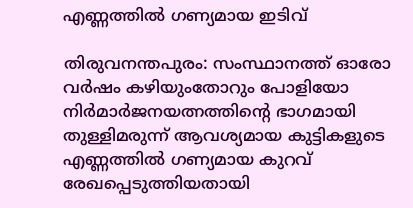എണ്ണത്തിൽ ഗണ്യമായ ഇടിവ്

തിരുവനന്തപുരം: സംസ്ഥാനത്ത് ഓരോ വർഷം കഴിയുംതോറും പോളിയോ നിർമാർജനയത്നത്തിന്റെ ഭാഗമായി തുള്ളിമരുന്ന് ആവശ്യമായ കുട്ടികളുടെ എണ്ണത്തിൽ ഗണ്യമായ കുറവ് രേഖപ്പെടുത്തിയതായി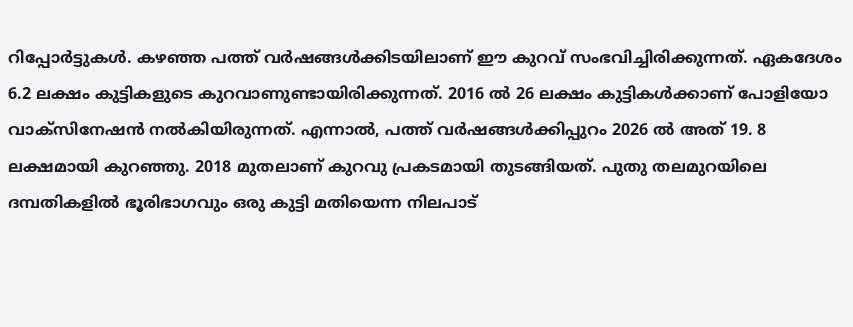റിപ്പോർട്ടുകൾ. കഴഞ്ഞ പത്ത് വർഷങ്ങൾക്കിടയിലാണ് ഈ കുറവ് സംഭവിച്ചിരിക്കുന്നത്. ഏകദേശം 6.2 ലക്ഷം കുട്ടികളുടെ കുറവാണുണ്ടായിരിക്കുന്നത്. 2016 ൽ 26 ലക്ഷം കുട്ടികൾക്കാണ് പോളിയോ വാക്സിനേഷൻ നൽകിയിരുന്നത്. എന്നാൽ, പത്ത് വർഷങ്ങൾക്കിപ്പുറം 2026 ൽ അത് 19. 8 ലക്ഷമായി കുറഞ്ഞു. 2018 മുതലാണ് കുറവു പ്രകടമായി തുടങ്ങിയത്. പുതു തലമുറയിലെ ദമ്പതികളിൽ ഭൂരിഭാഗവും ഒരു കുട്ടി മതിയെന്ന നിലപാട്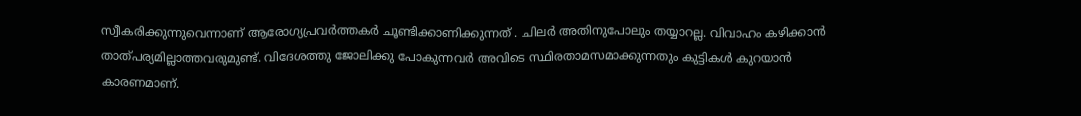സ്വീകരിക്കുന്നുവെന്നാണ് ആരോഗ്യപ്രവർത്തകർ ചൂണ്ടിക്കാണിക്കുന്നത് . ചിലർ അതിനുപോലും തയ്യാറല്ല. വിവാഹം കഴിക്കാൻ താത്പര്യമില്ലാത്തവരുമുണ്ട്. വിദേശത്തു ജോലിക്കു പോകുന്നവർ അവിടെ സ്ഥിരതാമസമാക്കുന്നതും കുട്ടികൾ കുറയാൻ കാരണമാണ്.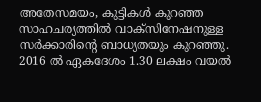അതേസമയം, കുട്ടികൾ കുറഞ്ഞ സാഹചര്യത്തിൽ വാക്സിനേഷനുള്ള സർക്കാരിന്റെ ബാധ്യതയും കുറഞ്ഞു. 2016 ൽ ഏകദേശം 1.30 ലക്ഷം വയൽ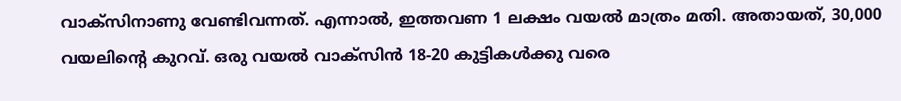വാക്സിനാണു വേണ്ടിവന്നത്. എന്നാൽ, ഇത്തവണ 1 ലക്ഷം വയൽ മാത്രം മതി. അതായത്, 30,000 വയലിന്റെ കുറവ്. ഒരു വയൽ വാക്സിൻ 18-20 കുട്ടികൾക്കു വരെ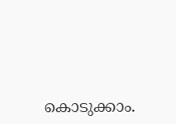കൊടുക്കാം.